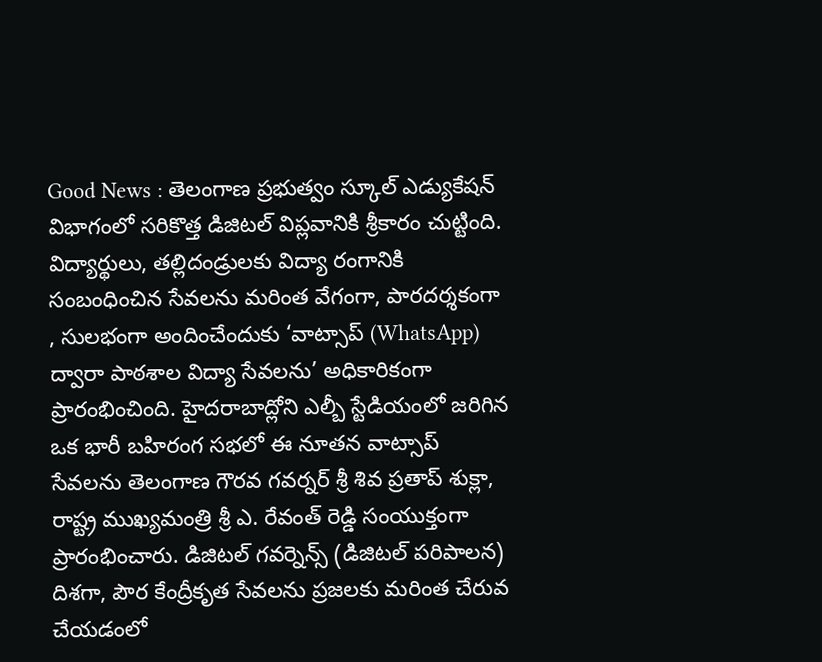Good News : తెలంగాణ ప్రభుత్వం స్కూల్ ఎడ్యుకేషన్ విభాగంలో సరికొత్త డిజిటల్ విప్లవానికి శ్రీకారం చుట్టింది. విద్యార్థులు, తల్లిదండ్రులకు విద్యా రంగానికి సంబంధించిన సేవలను మరింత వేగంగా, పారదర్శకంగా , సులభంగా అందించేందుకు ‘వాట్సాప్ (WhatsApp) ద్వారా పాఠశాల విద్యా సేవలను’ అధికారికంగా ప్రారంభించింది. హైదరాబాద్లోని ఎల్బీ స్టేడియంలో జరిగిన ఒక భారీ బహిరంగ సభలో ఈ నూతన వాట్సాప్ సేవలను తెలంగాణ గౌరవ గవర్నర్ శ్రీ శివ ప్రతాప్ శుక్లా, రాష్ట్ర ముఖ్యమంత్రి శ్రీ ఎ. రేవంత్ రెడ్డి సంయుక్తంగా ప్రారంభించారు. డిజిటల్ గవర్నెన్స్ (డిజిటల్ పరిపాలన) దిశగా, పౌర కేంద్రీకృత సేవలను ప్రజలకు మరింత చేరువ చేయడంలో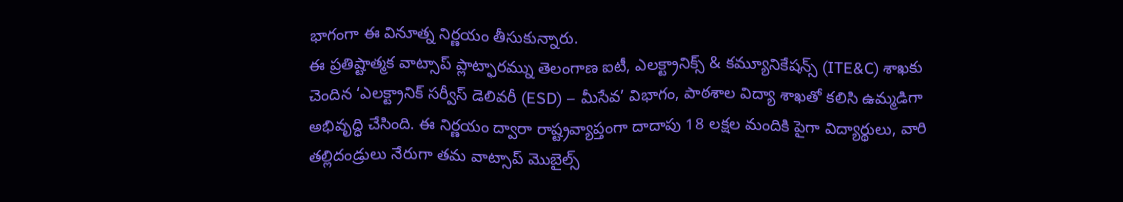భాగంగా ఈ వినూత్న నిర్ణయం తీసుకున్నారు.
ఈ ప్రతిష్టాత్మక వాట్సాప్ ప్లాట్ఫారమ్ను తెలంగాణ ఐటీ, ఎలక్ట్రానిక్స్ & కమ్యూనికేషన్స్ (ITE&C) శాఖకు చెందిన ‘ఎలక్ట్రానిక్ సర్వీస్ డెలివరీ (ESD) – మీసేవ’ విభాగం, పాఠశాల విద్యా శాఖతో కలిసి ఉమ్మడిగా అభివృద్ధి చేసింది. ఈ నిర్ణయం ద్వారా రాష్ట్రవ్యాప్తంగా దాదాపు 18 లక్షల మందికి పైగా విద్యార్థులు, వారి తల్లిదండ్రులు నేరుగా తమ వాట్సాప్ మొబైల్స్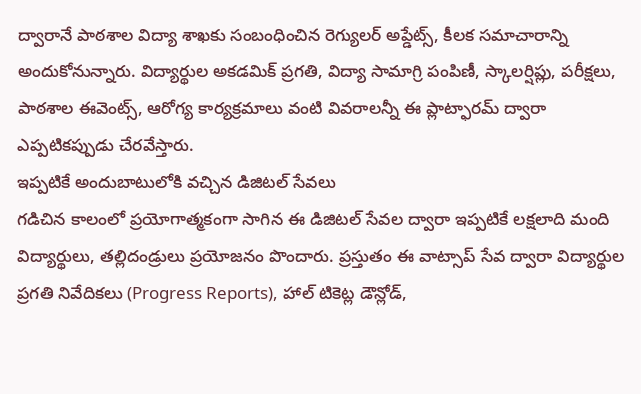ద్వారానే పాఠశాల విద్యా శాఖకు సంబంధించిన రెగ్యులర్ అప్డేట్స్, కీలక సమాచారాన్ని అందుకోనున్నారు. విద్యార్థుల అకడమిక్ ప్రగతి, విద్యా సామాగ్రి పంపిణీ, స్కాలర్షిప్లు, పరీక్షలు, పాఠశాల ఈవెంట్స్, ఆరోగ్య కార్యక్రమాలు వంటి వివరాలన్నీ ఈ ప్లాట్ఫారమ్ ద్వారా ఎప్పటికప్పుడు చేరవేస్తారు.
ఇప్పటికే అందుబాటులోకి వచ్చిన డిజిటల్ సేవలు
గడిచిన కాలంలో ప్రయోగాత్మకంగా సాగిన ఈ డిజిటల్ సేవల ద్వారా ఇప్పటికే లక్షలాది మంది విద్యార్థులు, తల్లిదండ్రులు ప్రయోజనం పొందారు. ప్రస్తుతం ఈ వాట్సాప్ సేవ ద్వారా విద్యార్థుల ప్రగతి నివేదికలు (Progress Reports), హాల్ టికెట్ల డౌన్లోడ్,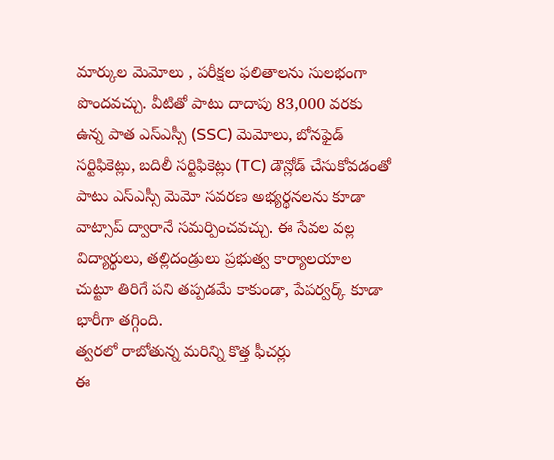మార్కుల మెమోలు , పరీక్షల ఫలితాలను సులభంగా పొందవచ్చు. వీటితో పాటు దాదాపు 83,000 వరకు ఉన్న పాత ఎస్ఎస్సీ (SSC) మెమోలు, బోనఫైడ్ సర్టిఫికెట్లు, బదిలీ సర్టిఫికెట్లు (TC) డౌన్లోడ్ చేసుకోవడంతో పాటు ఎస్ఎస్సీ మెమో సవరణ అభ్యర్థనలను కూడా వాట్సాప్ ద్వారానే సమర్పించవచ్చు. ఈ సేవల వల్ల విద్యార్థులు, తల్లిదండ్రులు ప్రభుత్వ కార్యాలయాల చుట్టూ తిరిగే పని తప్పడమే కాకుండా, పేపర్వర్క్ కూడా భారీగా తగ్గింది.
త్వరలో రాబోతున్న మరిన్ని కొత్త ఫీచర్లు
ఈ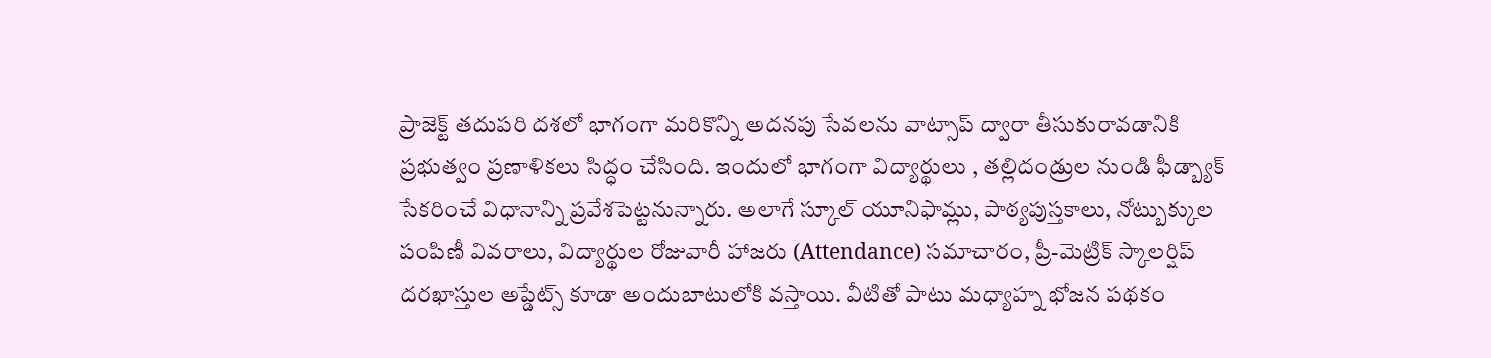ప్రాజెక్ట్ తదుపరి దశలో భాగంగా మరికొన్ని అదనపు సేవలను వాట్సాప్ ద్వారా తీసుకురావడానికి ప్రభుత్వం ప్రణాళికలు సిద్ధం చేసింది. ఇందులో భాగంగా విద్యార్థులు , తల్లిదండ్రుల నుండి ఫీడ్బ్యాక్ సేకరించే విధానాన్ని ప్రవేశపెట్టనున్నారు. అలాగే స్కూల్ యూనిఫామ్లు, పాఠ్యపుస్తకాలు, నోట్బుక్కుల పంపిణీ వివరాలు, విద్యార్థుల రోజువారీ హాజరు (Attendance) సమాచారం, ప్రీ-మెట్రిక్ స్కాలర్షిప్ దరఖాస్తుల అప్డేట్స్ కూడా అందుబాటులోకి వస్తాయి. వీటితో పాటు మధ్యాహ్న భోజన పథకం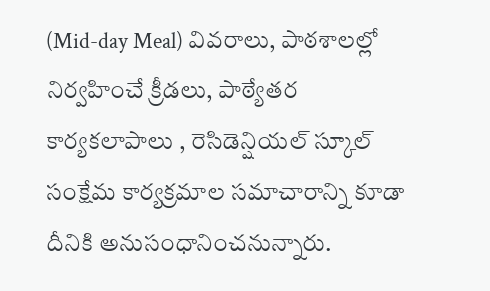(Mid-day Meal) వివరాలు, పాఠశాలల్లో నిర్వహించే క్రీడలు, పాఠ్యేతర కార్యకలాపాలు , రెసిడెన్షియల్ స్కూల్ సంక్షేమ కార్యక్రమాల సమాచారాన్ని కూడా దీనికి అనుసంధానించనున్నారు.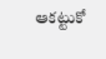ఆకట్టుకో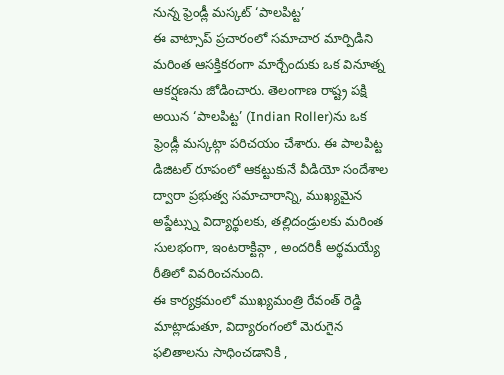నున్న ఫ్రెండ్లీ మస్కట్ ‘పాలపిట్ట’
ఈ వాట్సాప్ ప్రచారంలో సమాచార మార్పిడిని మరింత ఆసక్తికరంగా మార్చేందుకు ఒక వినూత్న ఆకర్షణను జోడించారు. తెలంగాణ రాష్ట్ర పక్షి అయిన ‘పాలపిట్ట’ (Indian Roller)ను ఒక ఫ్రెండ్లీ మస్కట్గా పరిచయం చేశారు. ఈ పాలపిట్ట డిజిటల్ రూపంలో ఆకట్టుకునే వీడియో సందేశాల ద్వారా ప్రభుత్వ సమాచారాన్ని, ముఖ్యమైన అప్డేట్స్ను విద్యార్థులకు, తల్లిదండ్రులకు మరింత సులభంగా, ఇంటరాక్టివ్గా , అందరికీ అర్థమయ్యే రీతిలో వివరించనుంది.
ఈ కార్యక్రమంలో ముఖ్యమంత్రి రేవంత్ రెడ్డి మాట్లాడుతూ, విద్యారంగంలో మెరుగైన ఫలితాలను సాధించడానికి ,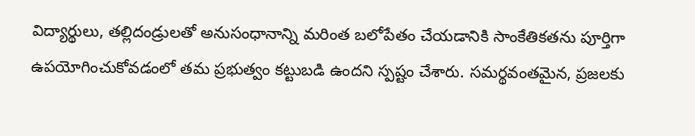విద్యార్థులు, తల్లిదండ్రులతో అనుసంధానాన్ని మరింత బలోపేతం చేయడానికి సాంకేతికతను పూర్తిగా ఉపయోగించుకోవడంలో తమ ప్రభుత్వం కట్టుబడి ఉందని స్పష్టం చేశారు. సమర్థవంతమైన, ప్రజలకు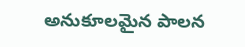అనుకూలమైన పాలన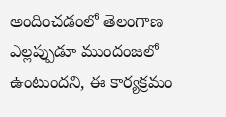అందించడంలో తెలంగాణ ఎల్లప్పుడూ ముందంజలో ఉంటుందని, ఈ కార్యక్రమం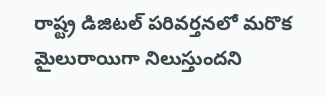రాష్ట్ర డిజిటల్ పరివర్తనలో మరొక మైలురాయిగా నిలుస్తుందని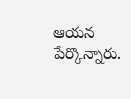ఆయన పేర్కొన్నారు.